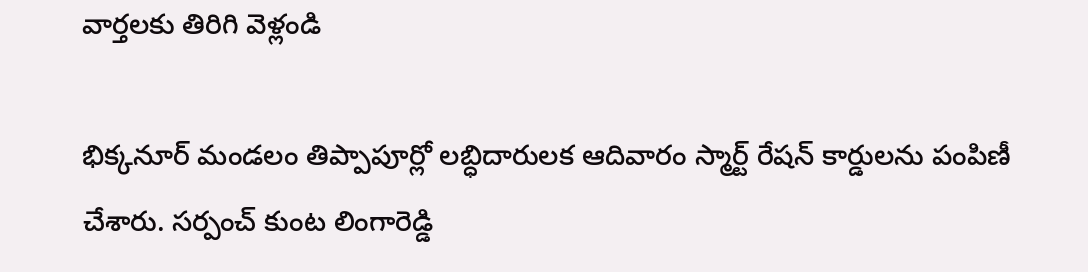వార్తలకు తిరిగి వెళ్లండి

భిక్కనూర్ మండలం తిప్పాపూర్లో లబ్ధిదారులక ఆదివారం స్మార్ట్ రేషన్ కార్డులను పంపిణీ చేశారు. సర్పంచ్ కుంట లింగారెడ్డి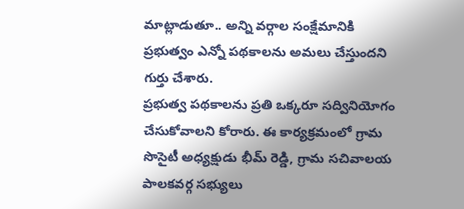మాట్లాడుతూ.. అన్ని వర్గాల సంక్షేమానికి ప్రభుత్వం ఎన్నో పథకాలను అమలు చేస్తుందని గుర్తు చేశారు.
ప్రభుత్వ పథకాలను ప్రతి ఒక్కరూ సద్వినియోగం చేసుకోవాలని కోరారు. ఈ కార్యక్రమంలో గ్రామ సొసైటీ అధ్యక్షుడు భీమ్ రెడ్డి, గ్రామ సచివాలయ పాలకవర్గ సభ్యులు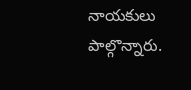నాయకులు పాల్గొన్నారు.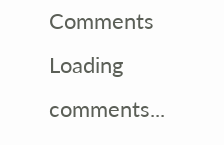Comments
Loading comments...